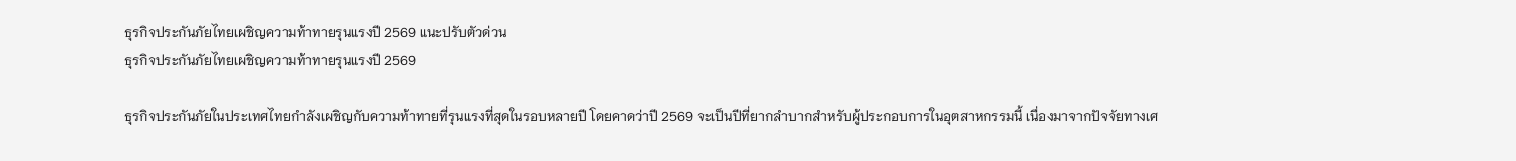ธุรกิจประกันภัยไทยเผชิญความท้าทายรุนแรงปี 2569 แนะปรับตัวด่วน
ธุรกิจประกันภัยไทยเผชิญความท้าทายรุนแรงปี 2569

ธุรกิจประกันภัยในประเทศไทยกำลังเผชิญกับความท้าทายที่รุนแรงที่สุดในรอบหลายปี โดยคาดว่าปี 2569 จะเป็นปีที่ยากลำบากสำหรับผู้ประกอบการในอุตสาหกรรมนี้ เนื่องมาจากปัจจัยทางเศ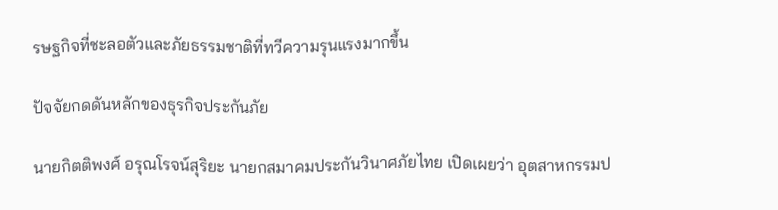รษฐกิจที่ชะลอตัวและภัยธรรมชาติที่ทวีความรุนแรงมากขึ้น

ปัจจัยกดดันหลักของธุรกิจประกันภัย

นายกิตติพงศ์ อรุณโรจน์สุริยะ นายกสมาคมประกันวินาศภัยไทย เปิดเผยว่า อุตสาหกรรมป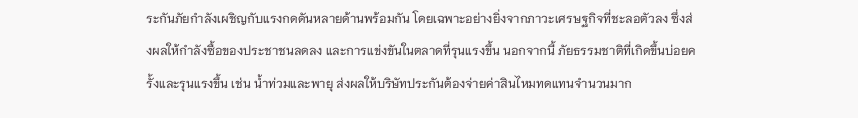ระกันภัยกำลังเผชิญกับแรงกดดันหลายด้านพร้อมกัน โดยเฉพาะอย่างยิ่งจากภาวะเศรษฐกิจที่ชะลอตัวลง ซึ่งส่งผลให้กำลังซื้อของประชาชนลดลง และการแข่งขันในตลาดที่รุนแรงขึ้น นอกจากนี้ ภัยธรรมชาติที่เกิดขึ้นบ่อยครั้งและรุนแรงขึ้น เช่น น้ำท่วมและพายุ ส่งผลให้บริษัทประกันต้องจ่ายค่าสินไหมทดแทนจำนวนมาก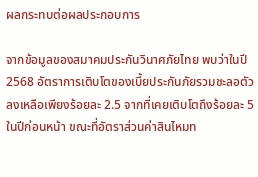ผลกระทบต่อผลประกอบการ

จากข้อมูลของสมาคมประกันวินาศภัยไทย พบว่าในปี 2568 อัตราการเติบโตของเบี้ยประกันภัยรวมชะลอตัวลงเหลือเพียงร้อยละ 2.5 จากที่เคยเติบโตถึงร้อยละ 5 ในปีก่อนหน้า ขณะที่อัตราส่วนค่าสินไหมท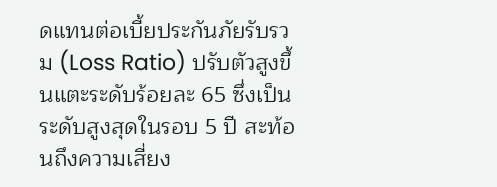ดแทนต่อเบี้ยประกันภัยรับรวม (Loss Ratio) ปรับตัวสูงขึ้นแตะระดับร้อยละ 65 ซึ่งเป็นระดับสูงสุดในรอบ 5 ปี สะท้อนถึงความเสี่ยง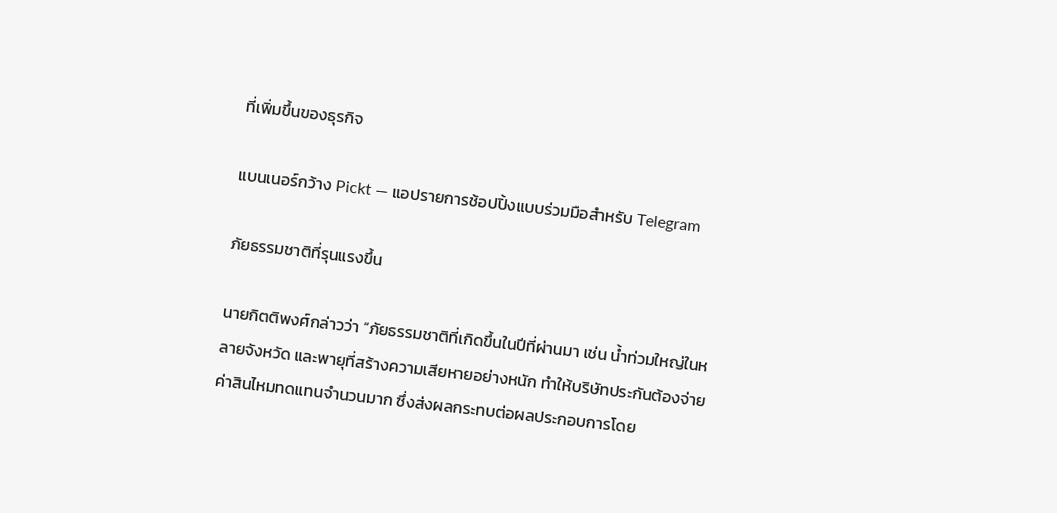ที่เพิ่มขึ้นของธุรกิจ

แบนเนอร์กว้าง Pickt — แอปรายการช้อปปิ้งแบบร่วมมือสำหรับ Telegram

ภัยธรรมชาติที่รุนแรงขึ้น

นายกิตติพงศ์กล่าวว่า “ภัยธรรมชาติที่เกิดขึ้นในปีที่ผ่านมา เช่น น้ำท่วมใหญ่ในหลายจังหวัด และพายุที่สร้างความเสียหายอย่างหนัก ทำให้บริษัทประกันต้องจ่ายค่าสินไหมทดแทนจำนวนมาก ซึ่งส่งผลกระทบต่อผลประกอบการโดย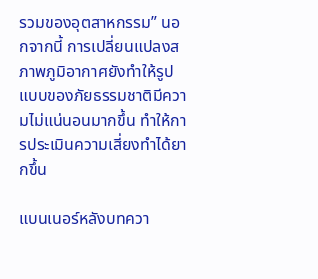รวมของอุตสาหกรรม” นอกจากนี้ การเปลี่ยนแปลงสภาพภูมิอากาศยังทำให้รูปแบบของภัยธรรมชาติมีความไม่แน่นอนมากขึ้น ทำให้การประเมินความเสี่ยงทำได้ยากขึ้น

แบนเนอร์หลังบทควา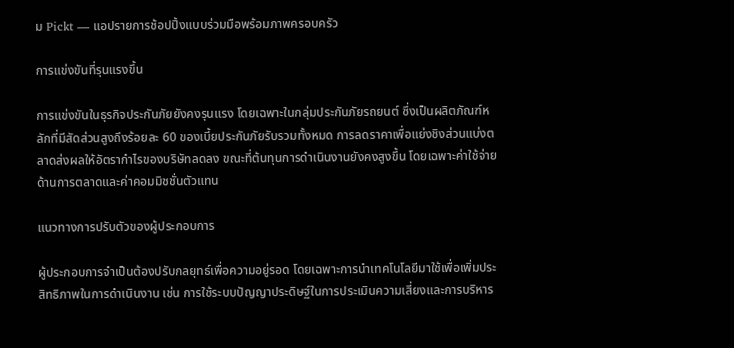ม Pickt — แอปรายการช้อปปิ้งแบบร่วมมือพร้อมภาพครอบครัว

การแข่งขันที่รุนแรงขึ้น

การแข่งขันในธุรกิจประกันภัยยังคงรุนแรง โดยเฉพาะในกลุ่มประกันภัยรถยนต์ ซึ่งเป็นผลิตภัณฑ์หลักที่มีสัดส่วนสูงถึงร้อยละ 60 ของเบี้ยประกันภัยรับรวมทั้งหมด การลดราคาเพื่อแย่งชิงส่วนแบ่งตลาดส่งผลให้อัตรากำไรของบริษัทลดลง ขณะที่ต้นทุนการดำเนินงานยังคงสูงขึ้น โดยเฉพาะค่าใช้จ่ายด้านการตลาดและค่าคอมมิชชั่นตัวแทน

แนวทางการปรับตัวของผู้ประกอบการ

ผู้ประกอบการจำเป็นต้องปรับกลยุทธ์เพื่อความอยู่รอด โดยเฉพาะการนำเทคโนโลยีมาใช้เพื่อเพิ่มประสิทธิภาพในการดำเนินงาน เช่น การใช้ระบบปัญญาประดิษฐ์ในการประเมินความเสี่ยงและการบริหาร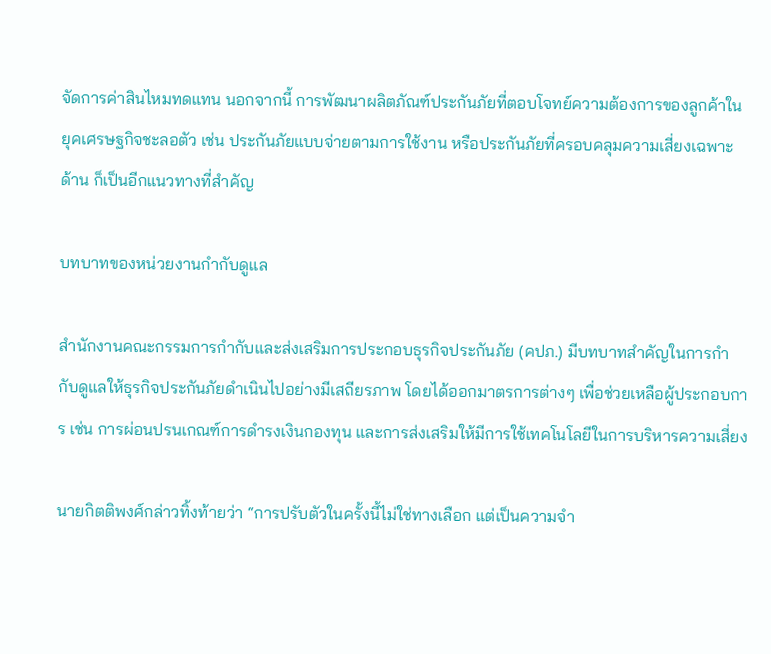จัดการค่าสินไหมทดแทน นอกจากนี้ การพัฒนาผลิตภัณฑ์ประกันภัยที่ตอบโจทย์ความต้องการของลูกค้าในยุคเศรษฐกิจชะลอตัว เช่น ประกันภัยแบบจ่ายตามการใช้งาน หรือประกันภัยที่ครอบคลุมความเสี่ยงเฉพาะด้าน ก็เป็นอีกแนวทางที่สำคัญ

บทบาทของหน่วยงานกำกับดูแล

สำนักงานคณะกรรมการกำกับและส่งเสริมการประกอบธุรกิจประกันภัย (คปภ.) มีบทบาทสำคัญในการกำกับดูแลให้ธุรกิจประกันภัยดำเนินไปอย่างมีเสถียรภาพ โดยได้ออกมาตรการต่างๆ เพื่อช่วยเหลือผู้ประกอบการ เช่น การผ่อนปรนเกณฑ์การดำรงเงินกองทุน และการส่งเสริมให้มีการใช้เทคโนโลยีในการบริหารความเสี่ยง

นายกิตติพงศ์กล่าวทิ้งท้ายว่า “การปรับตัวในครั้งนี้ไม่ใช่ทางเลือก แต่เป็นความจำ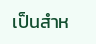เป็นสำห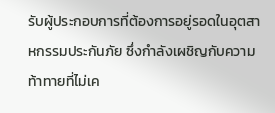รับผู้ประกอบการที่ต้องการอยู่รอดในอุตสาหกรรมประกันภัย ซึ่งกำลังเผชิญกับความท้าทายที่ไม่เค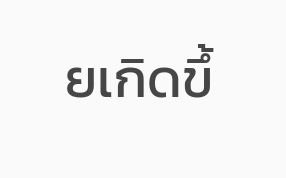ยเกิดขึ้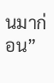นมาก่อน”